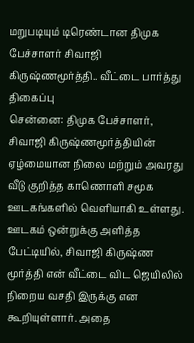மறுபடியும் டிரெண்டான திமுக பேச்சாளர் சிவாஜி கிருஷ்ணமூர்த்தி.. வீட்டை பார்த்து திகைப்பு
சென்னை: திமுக பேச்சாளர், சிவாஜி கிருஷ்ணமூர்த்தியின் ஏழ்மையான நிலை மற்றும் அவரது வீடு குறித்த காணொளி சமூக ஊடகங்களில் வெளியாகி உள்ளது. ஊடகம் ஒன்றுக்கு அளித்த பேட்டியில், சிவாஜி கிருஷ்ண மூர்த்தி என் வீட்டை விட ஜெயிலில் நிறைய வசதி இருக்கு என கூறியுள்ளார். அதை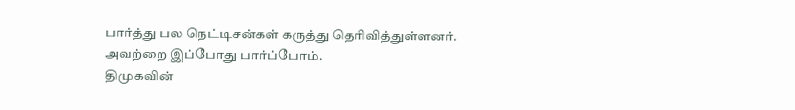பார்த்து பல நெட்டிசன்கள் கருத்து தெரிவித்துள்ளனர். அவற்றை இப்போது பார்ப்போம்.
திமுகவின்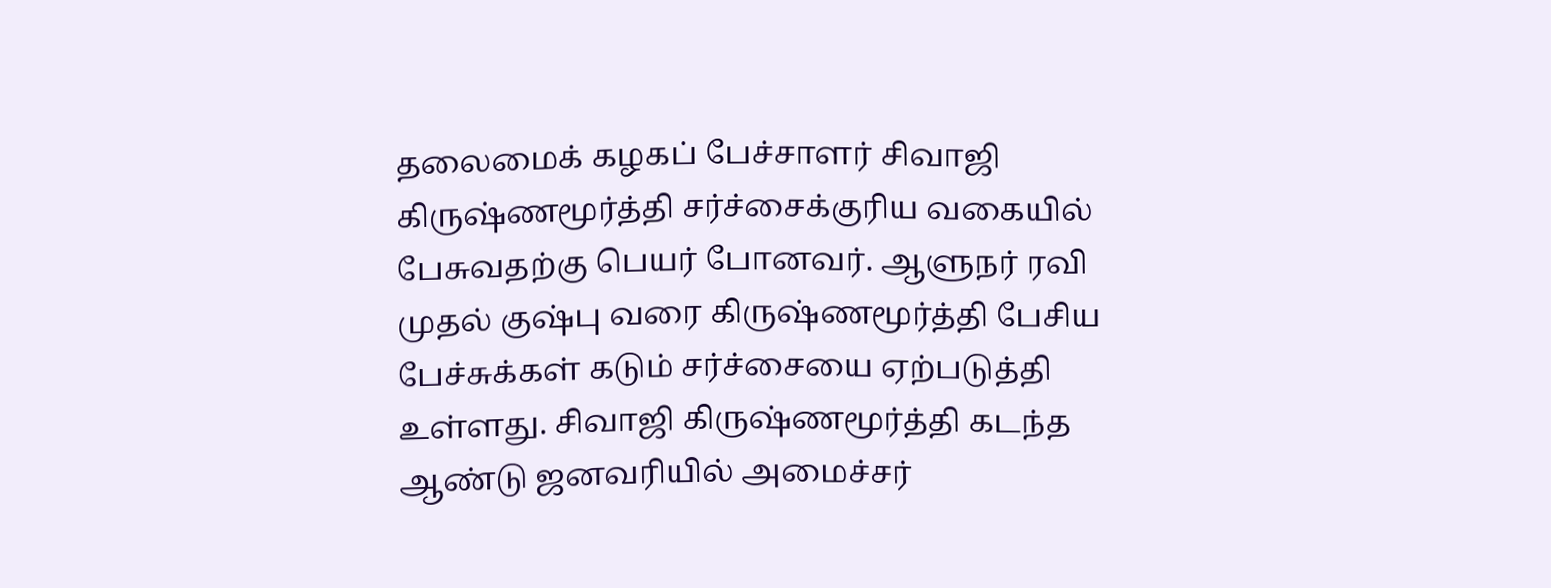தலைமைக் கழகப் பேச்சாளர் சிவாஜி கிருஷ்ணமூர்த்தி சர்ச்சைக்குரிய வகையில் பேசுவதற்கு பெயர் போனவர். ஆளுநர் ரவி முதல் குஷ்பு வரை கிருஷ்ணமூர்த்தி பேசிய பேச்சுக்கள் கடும் சர்ச்சையை ஏற்படுத்தி உள்ளது. சிவாஜி கிருஷ்ணமூர்த்தி கடந்த ஆண்டு ஜனவரியில் அமைச்சர்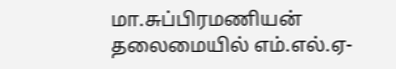மா.சுப்பிரமணியன் தலைமையில் எம்.எல்.ஏ-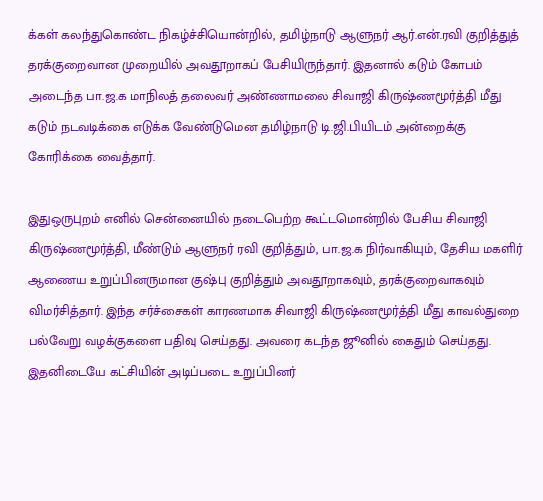க்கள் கலந்துகொண்ட நிகழ்ச்சியொன்றில், தமிழ்நாடு ஆளுநர் ஆர்.என்.ரவி குறித்துத் தரக்குறைவான முறையில் அவதூறாகப் பேசியிருந்தார். இதனால் கடும் கோபம் அடைந்த பா.ஜ.க மாநிலத் தலைவர் அண்ணாமலை சிவாஜி கிருஷ்ணமூர்த்தி மீது கடும் நடவடிக்கை எடுக்க வேண்டுமென தமிழ்நாடு டி.ஜி.பியிடம் அன்றைக்கு கோரிக்கை வைத்தார்.

இதுஒருபுறம் எனில் சென்னையில் நடைபெற்ற கூட்டமொன்றில் பேசிய சிவாஜி கிருஷ்ணமூர்த்தி, மீண்டும் ஆளுநர் ரவி குறித்தும், பா.ஜ.க நிர்வாகியும், தேசிய மகளிர் ஆணைய உறுப்பினருமான குஷ்பு குறித்தும் அவதூறாகவும், தரக்குறைவாகவும் விமர்சித்தார். இந்த சர்ச்சைகள் காரணமாக சிவாஜி கிருஷ்ணமூர்த்தி மீது காவல்துறை பல்வேறு வழக்குகளை பதிவு செய்தது. அவரை கடந்த ஜூனில் கைதும் செய்தது. இதனிடையே கட்சியின் அடிப்படை உறுப்பினர்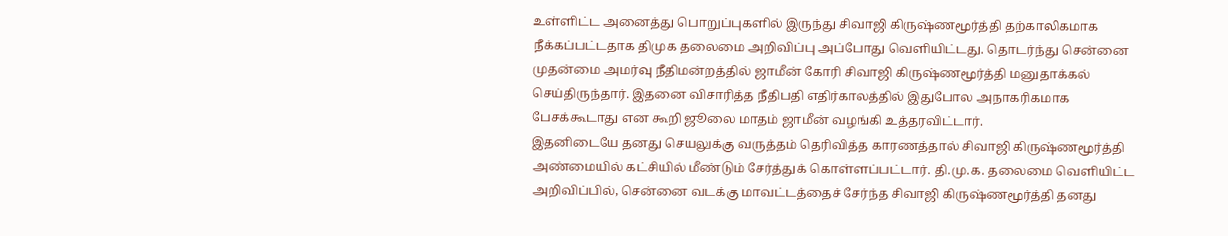உள்ளிட்ட அனைத்து பொறுப்புகளில் இருந்து சிவாஜி கிருஷ்ணமூர்த்தி தற்காலிகமாக நீக்கப்பட்டதாக திமுக தலைமை அறிவிப்பு அப்போது வெளியிட்டது. தொடர்ந்து சென்னை முதன்மை அமர்வு நீதிமன்றத்தில் ஜாமீன் கோரி சிவாஜி கிருஷ்ணமூர்த்தி மனுதாக்கல் செய்திருந்தார். இதனை விசாரித்த நீதிபதி எதிர்காலத்தில் இதுபோல அநாகரிகமாக பேசக்கூடாது என கூறி ஜூலை மாதம் ஜாமீன் வழங்கி உத்தரவிட்டார்.
இதனிடையே தனது செயலுக்கு வருத்தம் தெரிவித்த காரணத்தால் சிவாஜி கிருஷ்ணமூர்த்தி அண்மையில் கட்சியில் மீண்டும் சேர்த்துக் கொள்ளப்பட்டார். தி.மு.க. தலைமை வெளியிட்ட அறிவிப்பில், சென்னை வடக்கு மாவட்டத்தைச் சேர்ந்த சிவாஜி கிருஷ்ணமூர்த்தி தனது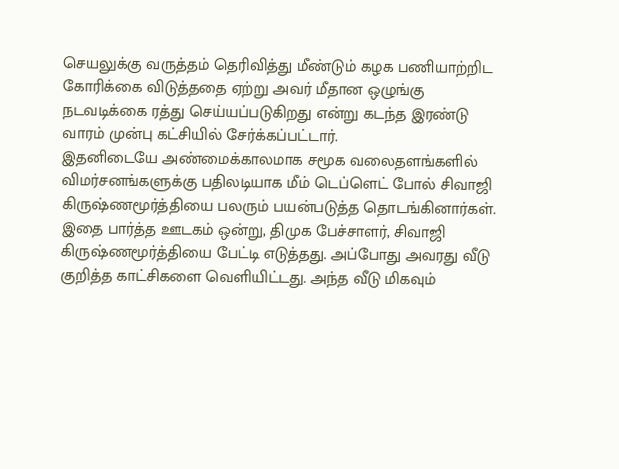செயலுக்கு வருத்தம் தெரிவித்து மீண்டும் கழக பணியாற்றிட கோரிக்கை விடுத்ததை ஏற்று அவர் மீதான ஒழுங்கு நடவடிக்கை ரத்து செய்யப்படுகிறது என்று கடந்த இரண்டு வாரம் முன்பு கட்சியில் சேர்க்கப்பட்டார்.
இதனிடையே அண்மைக்காலமாக சமூக வலைதளங்களில் விமர்சனங்களுக்கு பதிலடியாக மீம் டெப்ளெட் போல் சிவாஜி கிருஷ்ணமூர்த்தியை பலரும் பயன்படுத்த தொடங்கினார்கள். இதை பார்த்த ஊடகம் ஒன்று, திமுக பேச்சாளர், சிவாஜி கிருஷ்ணமூர்த்தியை பேட்டி எடுத்தது. அப்போது அவரது வீடு குறித்த காட்சிகளை வெளியிட்டது. அந்த வீடு மிகவும்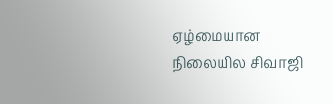ஏழ்மையான நிலையில சிவாஜி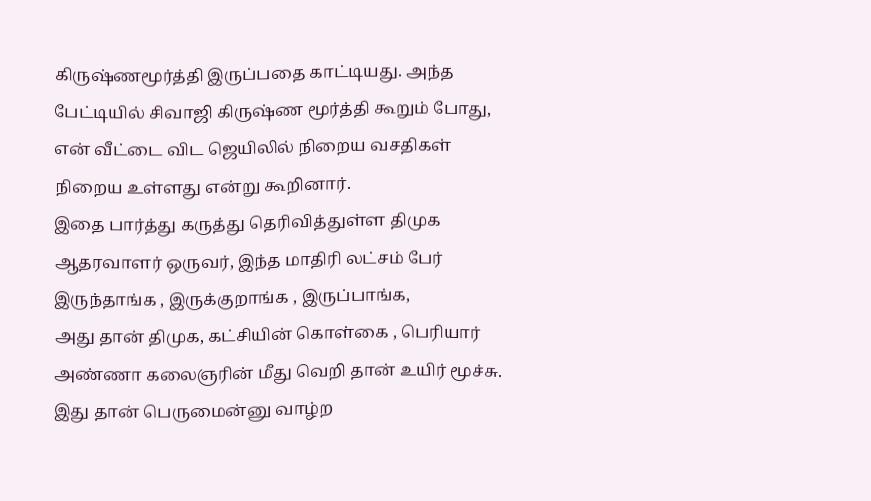கிருஷ்ணமூர்த்தி இருப்பதை காட்டியது. அந்த பேட்டியில் சிவாஜி கிருஷ்ண மூர்த்தி கூறும் போது, என் வீட்டை விட ஜெயிலில் நிறைய வசதிகள் நிறைய உள்ளது என்று கூறினார்.
இதை பார்த்து கருத்து தெரிவித்துள்ள திமுக ஆதரவாளர் ஒருவர், இந்த மாதிரி லட்சம் பேர் இருந்தாங்க , இருக்குறாங்க , இருப்பாங்க,
அது தான் திமுக, கட்சியின் கொள்கை , பெரியார் அண்ணா கலைஞரின் மீது வெறி தான் உயிர் மூச்சு. இது தான் பெருமைன்னு வாழ்ற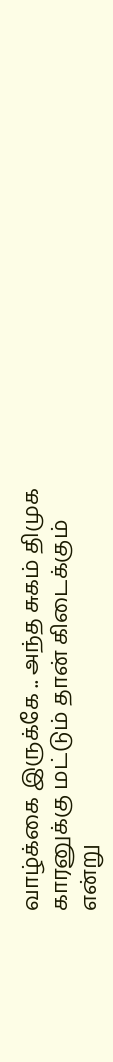வாழ்க்கை இருக்கே .. அந்த சுகம் திமுக காரனுக்கு மட்டும் தான் கிடைக்கும் என்று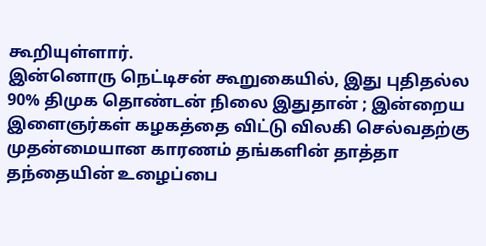கூறியுள்ளார்.
இன்னொரு நெட்டிசன் கூறுகையில், இது புதிதல்ல 90% திமுக தொண்டன் நிலை இதுதான் ; இன்றைய இளைஞர்கள் கழகத்தை விட்டு விலகி செல்வதற்கு முதன்மையான காரணம் தங்களின் தாத்தா தந்தையின் உழைப்பை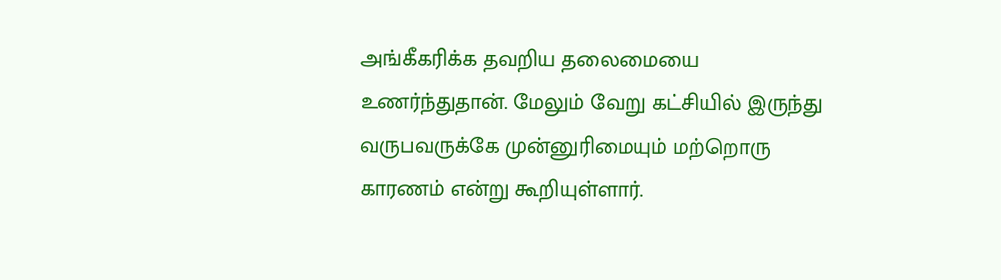அங்கீகரிக்க தவறிய தலைமையை உணர்ந்துதான். மேலும் வேறு கட்சியில் இருந்து வருபவருக்கே முன்னுரிமையும் மற்றொரு காரணம் என்று கூறியுள்ளார்.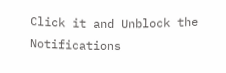Click it and Unblock the Notifications